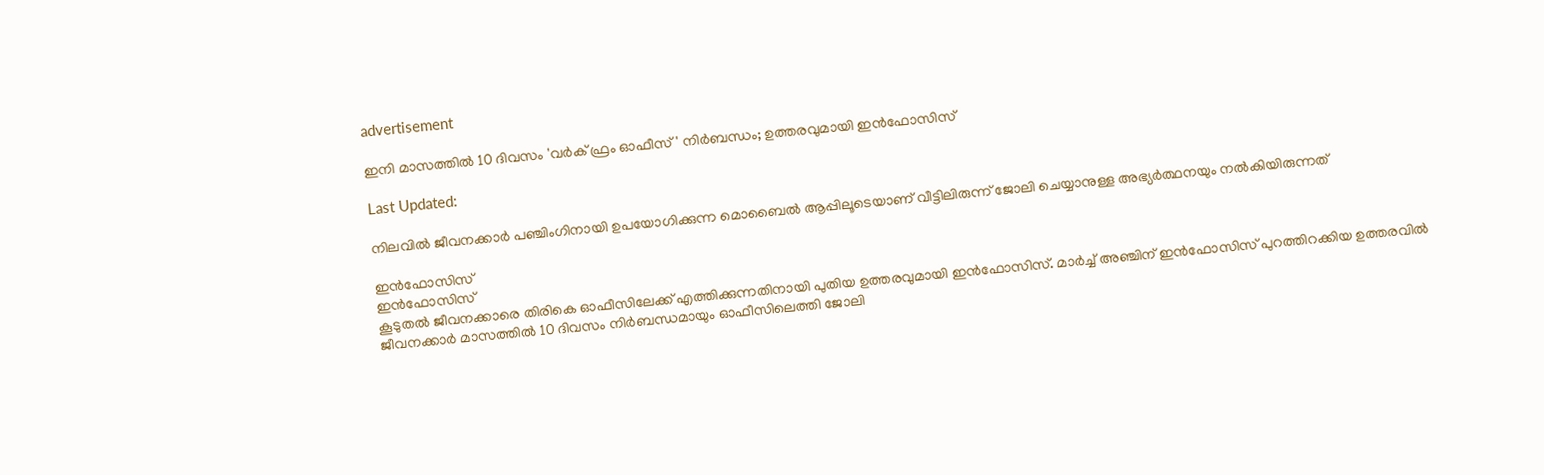advertisement

ഇനി മാസത്തില്‍ 10 ദിവസം 'വര്‍ക് ഫ്രം ഓഫീസ്' നിര്‍ബന്ധം; ഉത്തരവുമായി ഇന്‍ഫോസിസ്

Last Updated:

നിലവില്‍ ജീവനക്കാര്‍ പഞ്ചിംഗിനായി ഉപയോഗിക്കുന്ന മൊബൈല്‍ ആപ്പിലൂടെയാണ് വീട്ടിലിരുന്ന് ജോലി ചെയ്യാനുള്ള അഭ്യര്‍ത്ഥനയും നല്‍കിയിരുന്നത്

ഇൻഫോസിസ്
ഇൻഫോസിസ്
കൂടുതല്‍ ജീവനക്കാരെ തിരികെ ഓഫീസിലേക്ക് എത്തിക്കുന്നതിനായി പുതിയ ഉത്തരവുമായി ഇന്‍ഫോസിസ്. മാര്‍ച്ച് അഞ്ചിന് ഇന്‍ഫോസിസ് പുറത്തിറക്കിയ ഉത്തരവില്‍ ജീവനക്കാര്‍ മാസത്തില്‍ 10 ദിവസം നിര്‍ബന്ധമായും ഓഫീസിലെത്തി ജോലി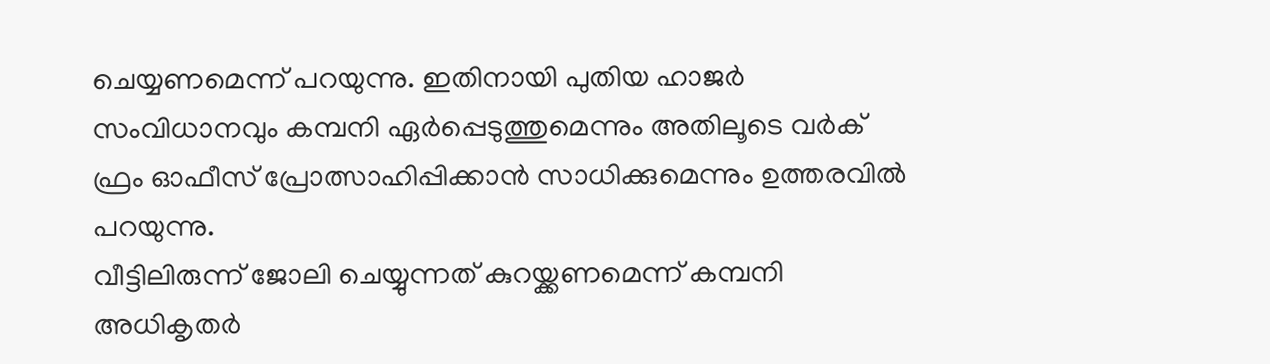ചെയ്യണമെന്ന് പറയുന്നു. ഇതിനായി പുതിയ ഹാജര്‍ സംവിധാനവും കമ്പനി ഏര്‍പ്പെടുത്തുമെന്നും അതിലൂടെ വര്‍ക് ഫ്രം ഓഫീസ് പ്രോത്സാഹിപ്പിക്കാന്‍ സാധിക്കുമെന്നും ഉത്തരവില്‍ പറയുന്നു.
വീട്ടിലിരുന്ന് ജോലി ചെയ്യുന്നത് കുറയ്ക്കണമെന്ന് കമ്പനി അധികൃതര്‍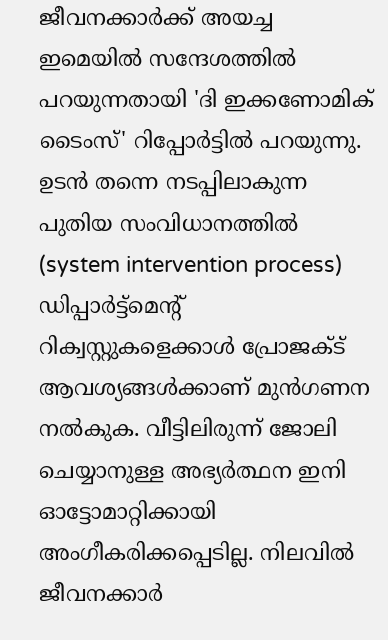ജീവനക്കാര്‍ക്ക് അയച്ച ഇമെയില്‍ സന്ദേശത്തില്‍ പറയുന്നതായി 'ദി ഇക്കണോമിക് ടൈംസ്' റിപ്പോര്‍ട്ടില്‍ പറയുന്നു.
ഉടന്‍ തന്നെ നടപ്പിലാകുന്ന പുതിയ സംവിധാനത്തില്‍ (system intervention process) ഡിപ്പാര്‍ട്ട്‌മെന്റ് റിക്വസ്റ്റുകളെക്കാള്‍ പ്രോജക്ട് ആവശ്യങ്ങള്‍ക്കാണ് മുന്‍ഗണന നല്‍കുക. വീട്ടിലിരുന്ന് ജോലി ചെയ്യാനുള്ള അഭ്യര്‍ത്ഥന ഇനി ഓട്ടോമാറ്റിക്കായി അംഗീകരിക്കപ്പെടില്ല. നിലവില്‍ ജീവനക്കാര്‍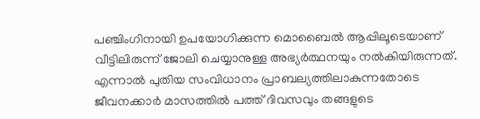പഞ്ചിംഗിനായി ഉപയോഗിക്കുന്ന മൊബൈല്‍ ആപ്പിലൂടെയാണ് വീട്ടിലിരുന്ന് ജോലി ചെയ്യാനുള്ള അഭ്യര്‍ത്ഥനയും നല്‍കിയിരുന്നത്. എന്നാല്‍ പുതിയ സംവിധാനം പ്രാബല്യത്തിലാകുന്നതോടെ ജീവനക്കാര്‍ മാസത്തില്‍ പത്ത് ദിവസവും തങ്ങളുടെ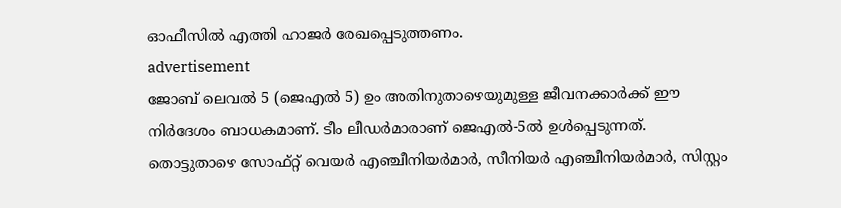ഓഫീസില്‍ എത്തി ഹാജര്‍ രേഖപ്പെടുത്തണം.
advertisement
ജോബ് ലെവല്‍ 5 (ജെഎല്‍ 5) ഉം അതിനുതാഴെയുമുള്ള ജീവനക്കാര്‍ക്ക് ഈ നിര്‍ദേശം ബാധകമാണ്. ടീം ലീഡര്‍മാരാണ് ജെഎല്‍-5ല്‍ ഉള്‍പ്പെടുന്നത്. തൊട്ടുതാഴെ സോഫ്റ്റ് വെയര്‍ എഞ്ചീനിയര്‍മാര്‍, സീനിയര്‍ എഞ്ചീനിയര്‍മാര്‍, സിസ്റ്റം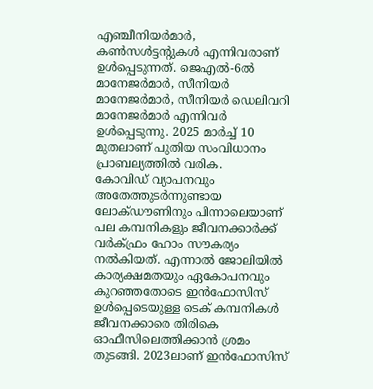എഞ്ചീനിയര്‍മാര്‍, കണ്‍സള്‍ട്ടന്റുകള്‍ എന്നിവരാണ് ഉള്‍പ്പെടുന്നത്. ജെഎല്‍-6ല്‍ മാനേജര്‍മാര്‍, സീനിയര്‍ മാനേജര്‍മാര്‍, സീനിയര്‍ ഡെലിവറി മാനേജര്‍മാര്‍ എന്നിവര്‍ ഉള്‍പ്പെടുന്നു. 2025 മാര്‍ച്ച് 10 മുതലാണ് പുതിയ സംവിധാനം പ്രാബല്യത്തില്‍ വരിക.
കോവിഡ് വ്യാപനവും അതേത്തുടര്‍ന്നുണ്ടായ ലോക്ഡൗണിനും പിന്നാലെയാണ് പല കമ്പനികളും ജീവനക്കാര്‍ക്ക് വര്‍ക്ഫ്രം ഹോം സൗകര്യം നല്‍കിയത്. എന്നാല്‍ ജോലിയില്‍ കാര്യക്ഷമതയും ഏകോപനവും കുറഞ്ഞതോടെ ഇന്‍ഫോസിസ് ഉള്‍പ്പെടെയുള്ള ടെക് കമ്പനികള്‍ ജീവനക്കാരെ തിരികെ ഓഫീസിലെത്തിക്കാന്‍ ശ്രമം തുടങ്ങി. 2023ലാണ് ഇന്‍ഫോസിസ്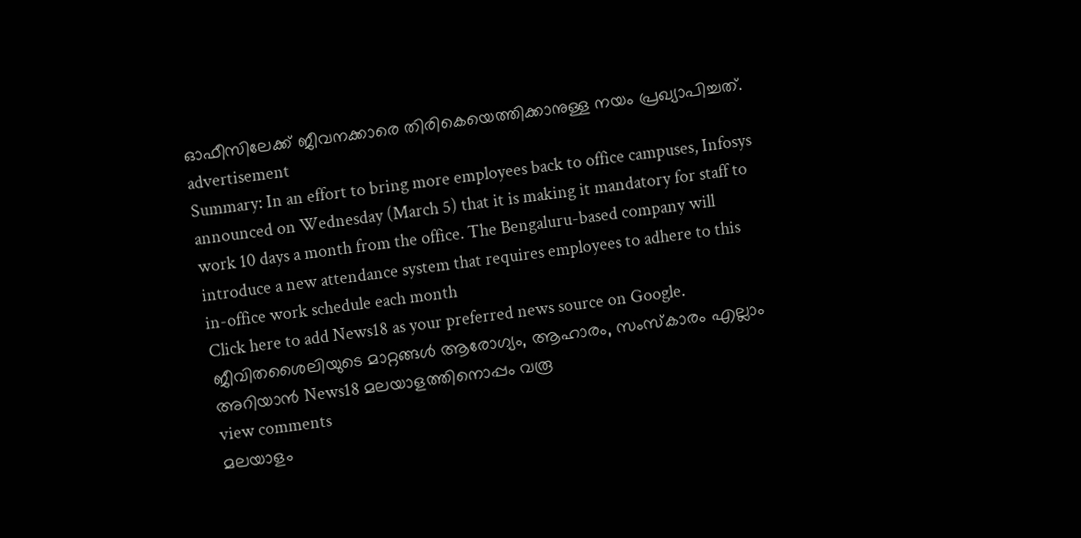ഓഫീസിലേക്ക് ജീവനക്കാരെ തിരികെയെത്തിക്കാനുള്ള നയം പ്രഖ്യാപിച്ചത്.
advertisement
Summary: In an effort to bring more employees back to office campuses, Infosys announced on Wednesday (March 5) that it is making it mandatory for staff to work 10 days a month from the office. The Bengaluru-based company will introduce a new attendance system that requires employees to adhere to this in-office work schedule each month
Click here to add News18 as your preferred news source on Google.
ജീവിതശൈലിയുടെ മാറ്റങ്ങൾ ആരോഗ്യം, ആഹാരം, സംസ്കാരം എല്ലാം അറിയാൻ News18 മലയാളത്തിനൊപ്പം വരൂ
view comments
മലയാളം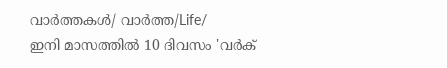വാർത്തകൾ/ വാർത്ത/Life/
ഇനി മാസത്തില്‍ 10 ദിവസം 'വര്‍ക്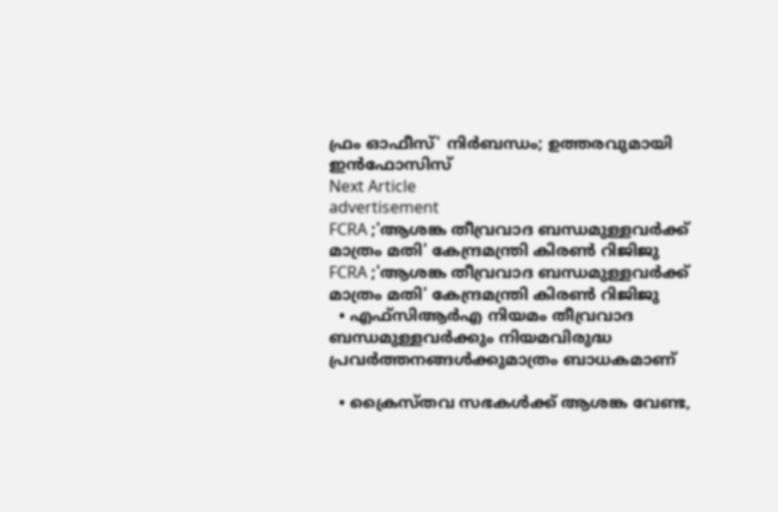ഫ്രം ഓഫീസ്' നിര്‍ബന്ധം; ഉത്തരവുമായി ഇന്‍ഫോസിസ്
Next Article
advertisement
FCRA ;'ആശങ്ക തീവ്രവാദ ബന്ധമുള്ളവർക്ക് മാത്രം മതി' കേന്ദ്രമന്ത്രി കിരണ്‍ റിജിജു
FCRA ;'ആശങ്ക തീവ്രവാദ ബന്ധമുള്ളവർക്ക് മാത്രം മതി' കേന്ദ്രമന്ത്രി കിരണ്‍ റിജിജു
  • എഫ്‌സിആർഎ നിയമം തീവ്രവാദ ബന്ധമുള്ളവർക്കും നിയമവിരുദ്ധ പ്രവർത്തനങ്ങൾക്കുമാത്രം ബാധകമാണ്

  • ക്രൈസ്തവ സഭകൾക്ക് ആശങ്ക വേണ്ട,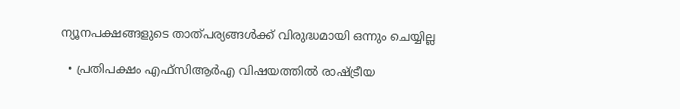ന്യൂനപക്ഷങ്ങളുടെ താത്പര്യങ്ങൾക്ക് വിരുദ്ധമായി ഒന്നും ചെയ്യില്ല

  • പ്രതിപക്ഷം എഫ്‌സിആർഎ വിഷയത്തിൽ രാഷ്ട്രീയ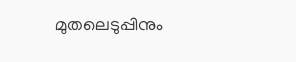മുതലെടുപ്പിനും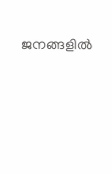ജനങ്ങളിൽ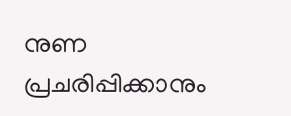നുണ പ്രചരിപ്പിക്കാനും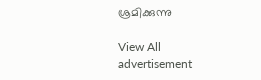ശ്രമിക്കുന്നു

View All
advertisement